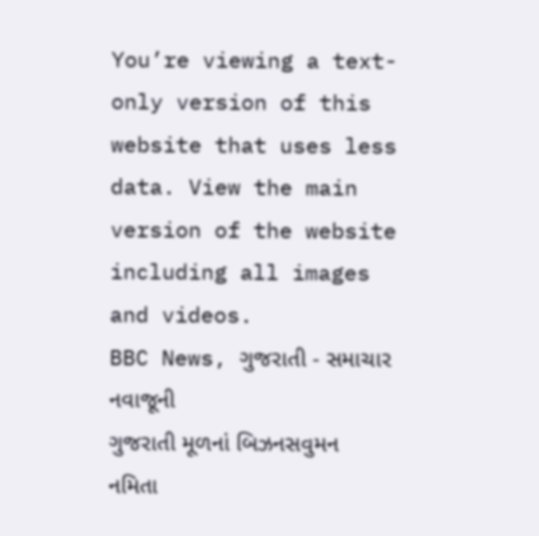You’re viewing a text-only version of this website that uses less data. View the main version of the website including all images and videos.
BBC News, ગુજરાતી - સમાચાર
નવાજૂની
ગુજરાતી મૂળનાં બિઝનસવુમન નમિતા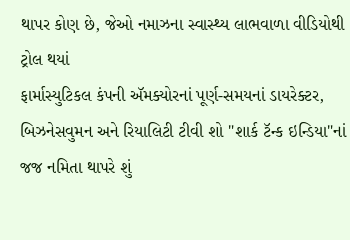થાપર કોણ છે, જેઓ નમાઝના સ્વાસ્થ્ય લાભવાળા વીડિયોથી ટ્રોલ થયાં
ફાર્માસ્યુટિકલ કંપની ઍમક્યોરનાં પૂર્ણ-સમયનાં ડાયરેક્ટર, બિઝનેસવુમન અને રિયાલિટી ટીવી શો "શાર્ક ટૅન્ક ઇન્ડિયા"નાં જજ નમિતા થાપરે શું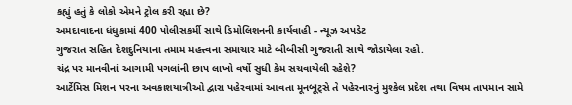કહ્યું હતું કે લોકો એમને ટ્રોલ કરી રહ્યા છે?
અમદાવાદના ધંધુકામાં 400 પોલીસકર્મી સાથે ડિમોલિશનની કાર્યવાહી - ન્યૂઝ અપડેટ
ગુજરાત સહિત દેશદુનિયાના તમામ મહત્ત્વના સમાચાર માટે બીબીસી ગુજરાતી સાથે જોડાયેલા રહો.
ચંદ્ર પર માનવીનાં આગામી પગલાંની છાપ લાખો વર્ષો સુધી કેમ સચવાયેલી રહેશે?
આર્ટેમિસ મિશન પરના અવકાશયાત્રીઓ દ્વારા પહેરવામાં આવતા મૂનબૂટ્સે તે પહેરનારનું મુશ્કેલ પ્રદેશ તથા વિષમ તાપમાન સામે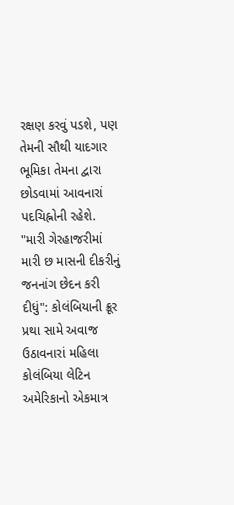રક્ષણ કરવું પડશે, પણ તેમની સૌથી યાદગાર ભૂમિકા તેમના દ્વારા છોડવામાં આવનારાં પદચિહ્નોની રહેશે.
"મારી ગેરહાજરીમાં મારી છ માસની દીકરીનું જનનાંગ છેદન કરી દીધું": કોલંબિયાની ક્રૂર પ્રથા સામે અવાજ ઉઠાવનારાં મહિલા
કોલંબિયા લેટિન અમેરિકાનો એકમાત્ર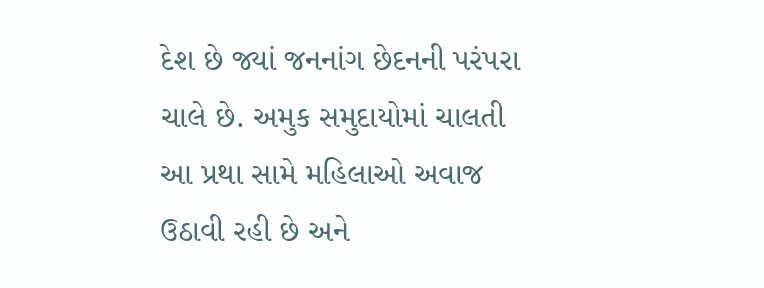દેશ છે જ્યાં જનનાંગ છેદનની પરંપરા ચાલે છે. અમુક સમુદાયોમાં ચાલતી આ પ્રથા સામે મહિલાઓ અવાજ ઉઠાવી રહી છે અને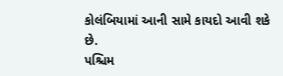કોલંબિયામાં આની સામે કાયદો આવી શકે છે.
પશ્ચિમ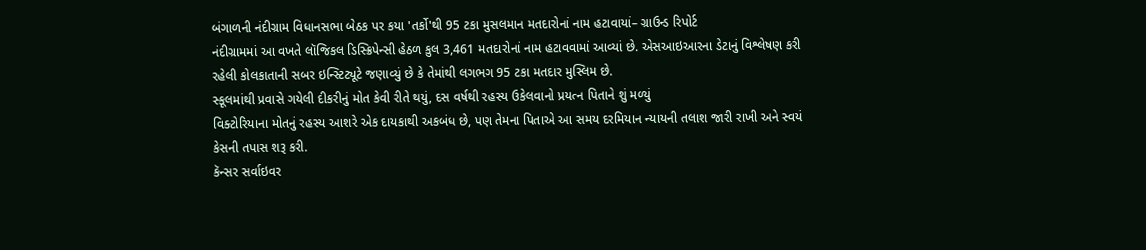બંગાળની નંદીગ્રામ વિધાનસભા બેઠક પર કયા 'તર્કો'થી 95 ટકા મુસલમાન મતદારોનાં નામ હટાવાયાં– ગ્રાઉન્ડ રિપોર્ટ
નંદીગ્રામમાં આ વખતે લૉજિકલ ડિસ્ક્રિપેન્સી હેઠળ કુલ 3,461 મતદારોનાં નામ હટાવવામાં આવ્યાં છે. એસઆઇઆરના ડેટાનું વિશ્લેષણ કરી રહેલી કોલકાતાની સબર ઇન્સ્ટિટ્યૂટે જણાવ્યું છે કે તેમાંથી લગભગ 95 ટકા મતદાર મુસ્લિમ છે.
સ્કૂલમાંથી પ્રવાસે ગયેલી દીકરીનું મોત કેવી રીતે થયું, દસ વર્ષથી રહસ્ય ઉકેલવાનો પ્રયત્ન પિતાને શું મળ્યું
વિક્ટોરિયાના મોતનું રહસ્ય આશરે એક દાયકાથી અકબંધ છે, પણ તેમના પિતાએ આ સમય દરમિયાન ન્યાયની તલાશ જારી રાખી અને સ્વયં કેસની તપાસ શરૂ કરી.
કૅન્સર સર્વાઇવર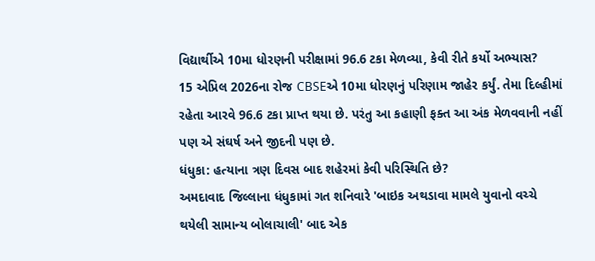વિદ્યાર્થીએ 10મા ધોરણની પરીક્ષામાં 96.6 ટકા મેળવ્યા, કેવી રીતે કર્યો અભ્યાસ?
15 એપ્રિલ 2026ના રોજ CBSEએ 10મા ધોરણનું પરિણામ જાહેર કર્યું. તેમા દિલ્હીમાં રહેતા આરવે 96.6 ટકા પ્રાપ્ત થયા છે. પરંતુ આ કહાણી ફક્ત આ અંક મેળવવાની નહીં પણ એ સંઘર્ષ અને જીદની પણ છે.
ધંધુકા: હત્યાના ત્રણ દિવસ બાદ શહેરમાં કેવી પરિસ્થિતિ છે?
અમદાવાદ જિલ્લાના ધંધુકામાં ગત શનિવારે 'બાઇક અથડાવા મામલે યુવાનો વચ્ચે થયેલી સામાન્ય બોલાચાલી' બાદ એક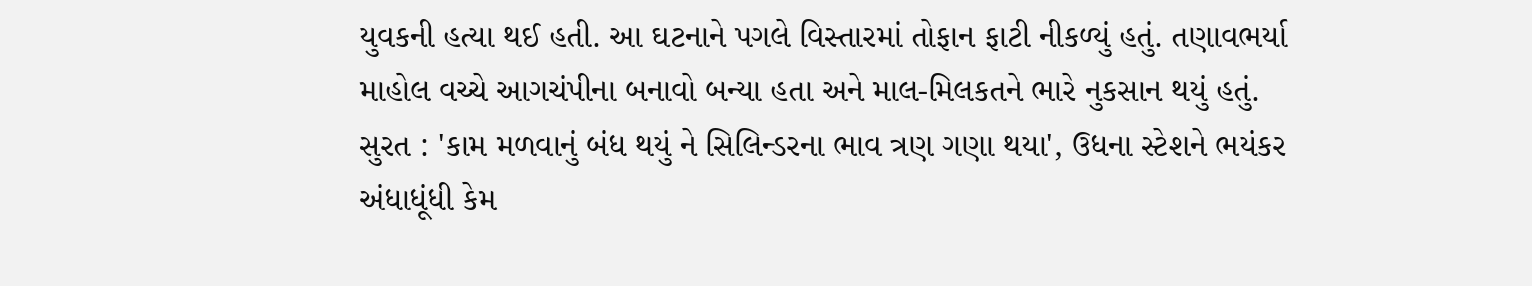યુવકની હત્યા થઈ હતી. આ ઘટનાને પગલે વિસ્તારમાં તોફાન ફાટી નીકળ્યું હતું. તણાવભર્યા માહોલ વચ્ચે આગચંપીના બનાવો બન્યા હતા અને માલ-મિલકતને ભારે નુકસાન થયું હતું.
સુરત : 'કામ મળવાનું બંધ થયું ને સિલિન્ડરના ભાવ ત્રણ ગણા થયા', ઉધના સ્ટેશને ભયંકર અંધાધૂંધી કેમ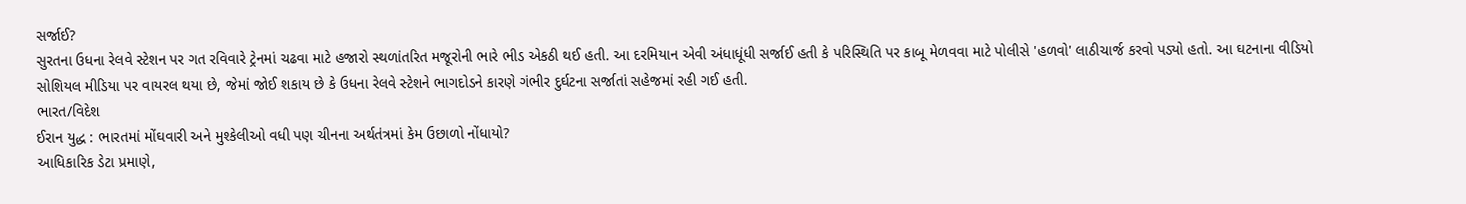સર્જાઈ?
સુરતના ઉધના રેલવે સ્ટેશન પર ગત રવિવારે ટ્રેનમાં ચઢવા માટે હજારો સ્થળાંતરિત મજૂરોની ભારે ભીડ એકઠી થઈ હતી. આ દરમિયાન એવી અંધાધૂંધી સર્જાઈ હતી કે પરિસ્થિતિ પર કાબૂ મેળવવા માટે પોલીસે 'હળવો' લાઠીચાર્જ કરવો પડ્યો હતો. આ ઘટનાના વીડિયો સોશિયલ મીડિયા પર વાયરલ થયા છે, જેમાં જોઈ શકાય છે કે ઉધના રેલવે સ્ટેશને ભાગદોડને કારણે ગંભીર દુર્ઘટના સર્જાતાં સહેજમાં રહી ગઈ હતી.
ભારત/વિદેશ
ઈરાન યુદ્ધ : ભારતમાં મોંઘવારી અને મુશ્કેલીઓ વધી પણ ચીનના અર્થતંત્રમાં કેમ ઉછાળો નોંધાયો?
આધિકારિક ડેટા પ્રમાણે,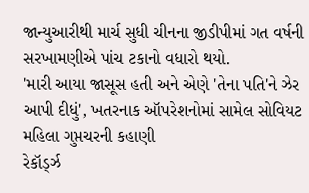જાન્યુઆરીથી માર્ચ સુધી ચીનના જીડીપીમાં ગત વર્ષની સરખામણીએ પાંચ ટકાનો વધારો થયો.
'મારી આયા જાસૂસ હતી અને એણે 'તેના પતિ'ને ઝેર આપી દીધું', ખતરનાક ઑપરેશનોમાં સામેલ સોવિયટ મહિલા ગુપ્તચરની કહાણી
રેકૉર્ડ્ઝ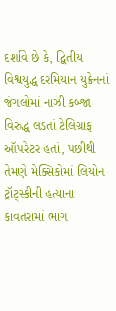દર્શાવે છે કે, દ્વિતીય વિશ્વયુદ્ધ દરમિયાન યુક્રેનનાં જંગલોમાં નાઝી કબ્જા વિરુદ્ધ લડતાં ટેલિગ્રાફ ઑપરેટર હતાં, પછીથી તેમણે મેક્સિકોમાં લિયોન ટ્રૉટ્સ્કીની હત્યાના કાવતરામાં ભાગ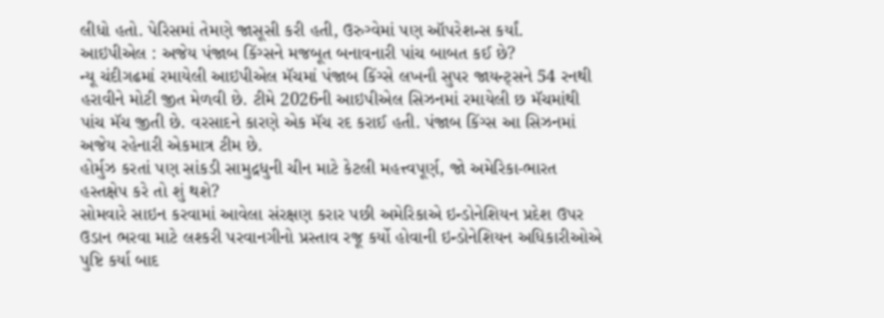લીધો હતો. પેરિસમાં તેમણે જાસૂસી કરી હતી, ઉરુગ્વેમાં પણ ઑપરેશન્સ કર્યાં.
આઇપીએલ : અજેય પંજાબ કિંગ્સને મજબૂત બનાવનારી પાંચ બાબત કઈ છે?
ન્યૂ ચંદીગઢમાં રમાયેલી આઇપીએલ મૅચમાં પંજાબ કિંગ્સે લખનૌ સુપર જાયન્ટ્સને 54 રનથી હરાવીને મોટી જીત મેળવી છે. ટીમે 2026ની આઇપીએલ સિઝનમાં રમાયેલી છ મૅચમાંથી પાંચ મૅચ જીતી છે. વરસાદને કારણે એક મૅચ રદ કરાઈ હતી. પંજાબ કિંગ્સ આ સિઝનમાં અજેય રહેનારી એકમાત્ર ટીમ છે.
હોર્મુઝ કરતાં પણ સાંકડી સામુદ્રધુની ચીન માટે કેટલી મહત્ત્વપૂર્ણ, જો અમેરિકા-ભારત હસ્તક્ષેપ કરે તો શું થશે?
સોમવારે સાઇન કરવામાં આવેલા સંરક્ષણ કરાર પછી અમેરિકાએ ઇન્ડોનેશિયન પ્રદેશ ઉપર ઉડાન ભરવા માટે લશ્કરી પરવાનગીનો પ્રસ્તાવ રજૂ કર્યો હોવાની ઇન્ડોનેશિયન અધિકારીઓએ પુષ્ટિ કર્યા બાદ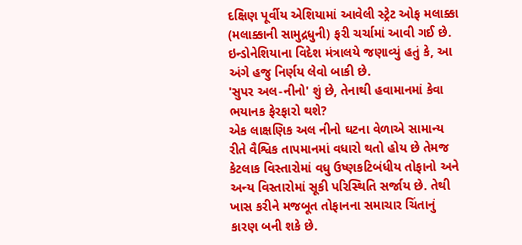દક્ષિણ પૂર્વીય એશિયામાં આવેલી સ્ટ્રેટ ઓફ મલાક્કા (મલાક્કાની સામુદ્રધુની) ફરી ચર્ચામાં આવી ગઈ છે. ઇન્ડોનેશિયાના વિદેશ મંત્રાલયે જણાવ્યું હતું કે, આ અંગે હજુ નિર્ણય લેવો બાકી છે.
'સુપર અલ-નીનો' શું છે, તેનાથી હવામાનમાં કેવા ભયાનક ફેરફારો થશે?
એક લાક્ષણિક અલ નીનો ઘટના વેળાએ સામાન્ય રીતે વૈશ્વિક તાપમાનમાં વધારો થતો હોય છે તેમજ કેટલાક વિસ્તારોમાં વધુ ઉષ્ણકટિબંધીય તોફાનો અને અન્ય વિસ્તારોમાં સૂકી પરિસ્થિતિ સર્જાય છે. તેથી ખાસ કરીને મજબૂત તોફાનના સમાચાર ચિંતાનું કારણ બની શકે છે.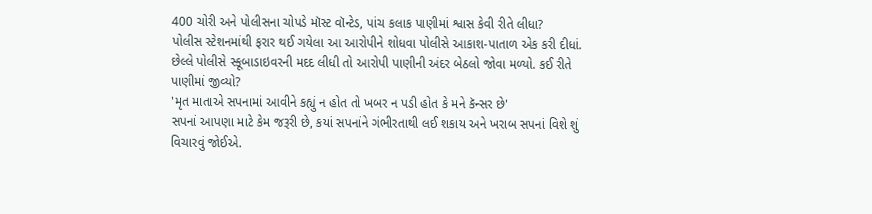400 ચોરી અને પોલીસના ચોપડે મૉસ્ટ વૉન્ટેડ, પાંચ કલાક પાણીમાં શ્વાસ કેવી રીતે લીધા?
પોલીસ સ્ટેશનમાંથી ફરાર થઈ ગયેલા આ આરોપીને શોધવા પોલીસે આકાશ-પાતાળ એક કરી દીધાં. છેલ્લે પોલીસે સ્કૂબાડાઇવરની મદદ લીધી તો આરોપી પાણીની અંદર બેઠલો જોવા મળ્યો. કઈ રીતે પાણીમાં જીવ્યો?
'મૃત માતાએ સપનામાં આવીને કહ્યું ન હોત તો ખબર ન પડી હોત કે મને કૅન્સર છે'
સપનાં આપણા માટે કેમ જરૂરી છે, કયાં સપનાંને ગંભીરતાથી લઈ શકાય અને ખરાબ સપનાં વિશે શું વિચારવું જોઈએ.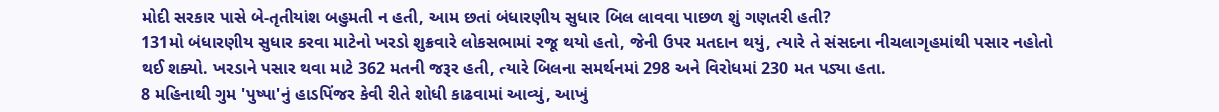મોદી સરકાર પાસે બે-તૃતીયાંશ બહુમતી ન હતી, આમ છતાં બંધારણીય સુધાર બિલ લાવવા પાછળ શું ગણતરી હતી?
131મો બંધારણીય સુધાર કરવા માટેનો ખરડો શુક્રવારે લોકસભામાં રજૂ થયો હતો, જેની ઉપર મતદાન થયું, ત્યારે તે સંસદના નીચલાગૃહમાંથી પસાર નહોતો થઈ શક્યો. ખરડાને પસાર થવા માટે 362 મતની જરૂર હતી, ત્યારે બિલના સમર્થનમાં 298 અને વિરોધમાં 230 મત પડ્યા હતા.
8 મહિનાથી ગુમ 'પુષ્પા'નું હાડપિંજર કેવી રીતે શોધી કાઢવામાં આવ્યું, આખું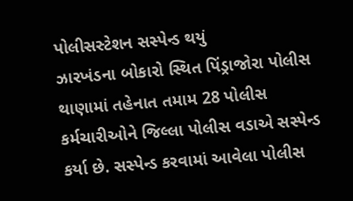પોલીસસ્ટેશન સસ્પેન્ડ થયું
ઝારખંડના બોકારો સ્થિત પિંડ્રાજોરા પોલીસ થાણામાં તહેનાત તમામ 28 પોલીસ કર્મચારીઓને જિલ્લા પોલીસ વડાએ સસ્પેન્ડ કર્યા છે. સસ્પેન્ડ કરવામાં આવેલા પોલીસ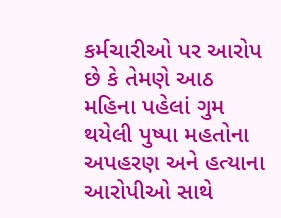કર્મચારીઓ પર આરોપ છે કે તેમણે આઠ મહિના પહેલાં ગુમ થયેલી પુષ્પા મહતોના અપહરણ અને હત્યાના આરોપીઓ સાથે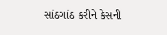સાંઠગાંઠ કરીને કેસની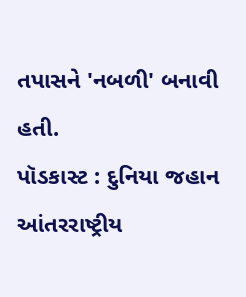તપાસને 'નબળી' બનાવી હતી.
પૉડકાસ્ટ : દુનિયા જહાન
આંતરરાષ્ટ્રીય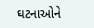ઘટનાઓને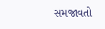સમજાવતો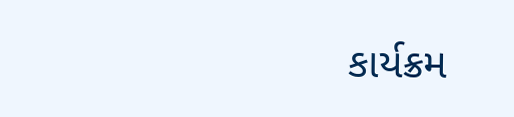કાર્યક્રમ